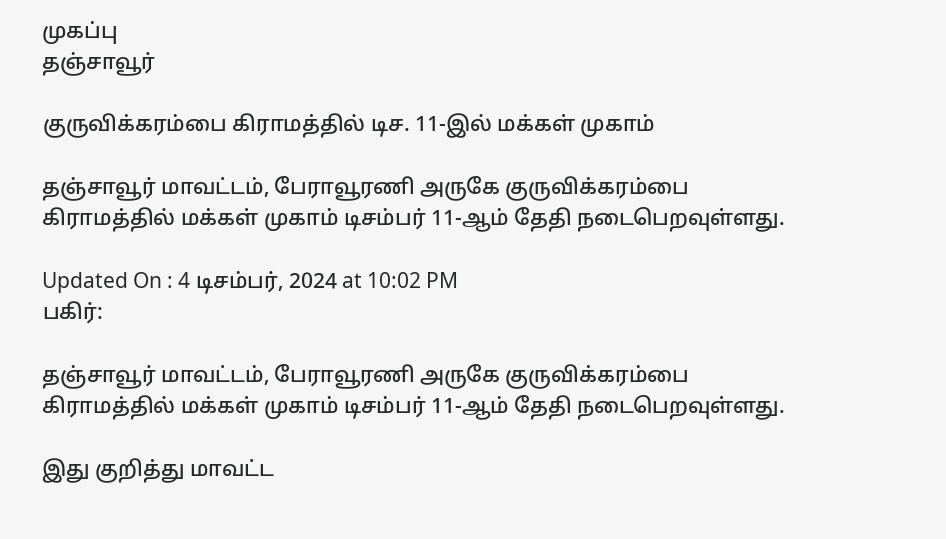முகப்பு
தஞ்சாவூர்

குருவிக்கரம்பை கிராமத்தில் டிச. 11-இல் மக்கள் முகாம்

தஞ்சாவூர் மாவட்டம், பேராவூரணி அருகே குருவிக்கரம்பை கிராமத்தில் மக்கள் முகாம் டிசம்பர் 11-ஆம் தேதி நடைபெறவுள்ளது.

Updated On : 4 டிசம்பர், 2024 at 10:02 PM
பகிர்:

தஞ்சாவூர் மாவட்டம், பேராவூரணி அருகே குருவிக்கரம்பை கிராமத்தில் மக்கள் முகாம் டிசம்பர் 11-ஆம் தேதி நடைபெறவுள்ளது.

இது குறித்து மாவட்ட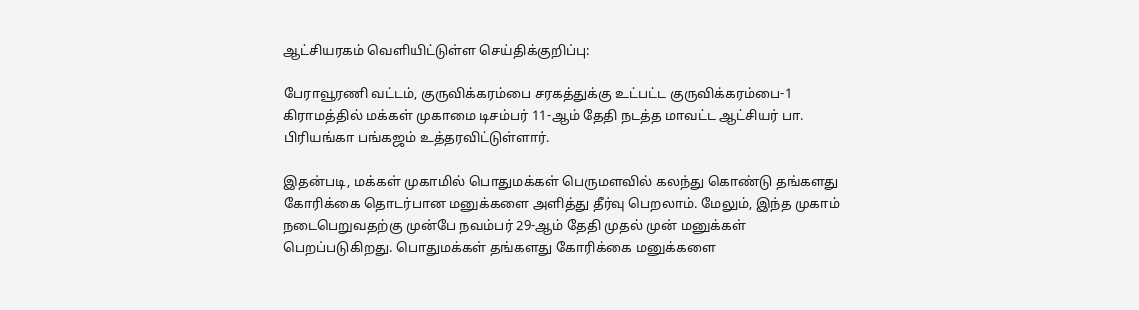ஆட்சியரகம் வெளியிட்டுள்ள செய்திக்குறிப்பு:

பேராவூரணி வட்டம், குருவிக்கரம்பை சரகத்துக்கு உட்பட்ட குருவிக்கரம்பை-1 கிராமத்தில் மக்கள் முகாமை டிசம்பர் 11-ஆம் தேதி நடத்த மாவட்ட ஆட்சியர் பா. பிரியங்கா பங்கஜம் உத்தரவிட்டுள்ளார்.

இதன்படி, மக்கள் முகாமில் பொதுமக்கள் பெருமளவில் கலந்து கொண்டு தங்களது கோரிக்கை தொடர்பான மனுக்களை அளித்து தீர்வு பெறலாம். மேலும், இந்த முகாம் நடைபெறுவதற்கு முன்பே நவம்பர் 29-ஆம் தேதி முதல் முன் மனுக்கள் பெறப்படுகிறது. பொதுமக்கள் தங்களது கோரிக்கை மனுக்களை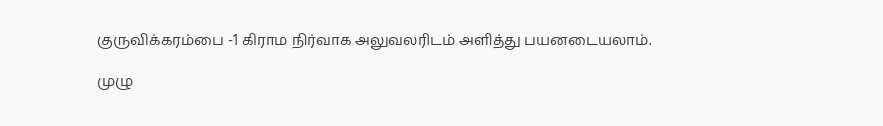குருவிக்கரம்பை -1 கிராம நிர்வாக அலுவலரிடம் அளித்து பயனடையலாம்.

முழு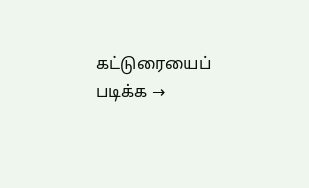கட்டுரையைப் படிக்க →